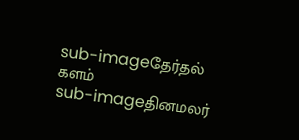sub-imageதேர்தல் களம்
sub-imageதினமலர்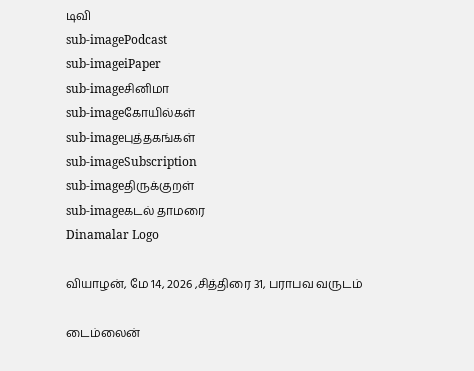டிவி
sub-imagePodcast
sub-imageiPaper
sub-imageசினிமா
sub-imageகோயில்கள்
sub-imageபுத்தகங்கள்
sub-imageSubscription
sub-imageதிருக்குறள்
sub-imageகடல் தாமரை
Dinamalar Logo

வியாழன், மே 14, 2026 ,சித்திரை 31, பராபவ வருடம்

டைம்லைன்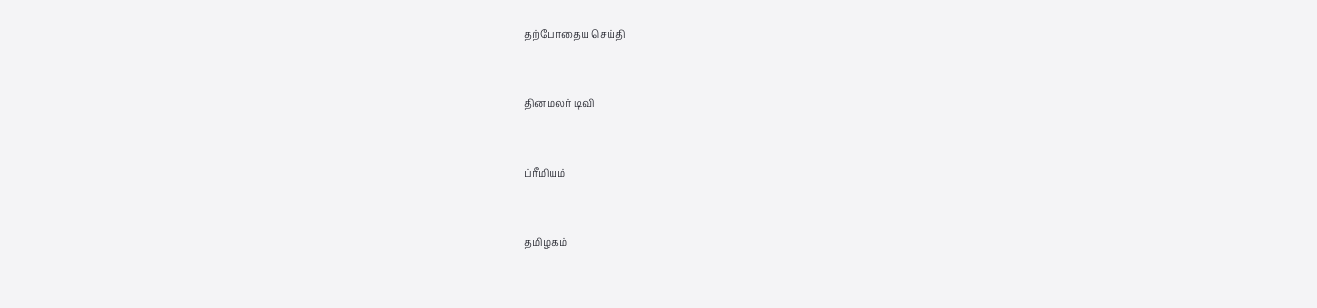தற்போதைய செய்தி


தினமலர் டிவி


ப்ரீமியம்


தமிழகம்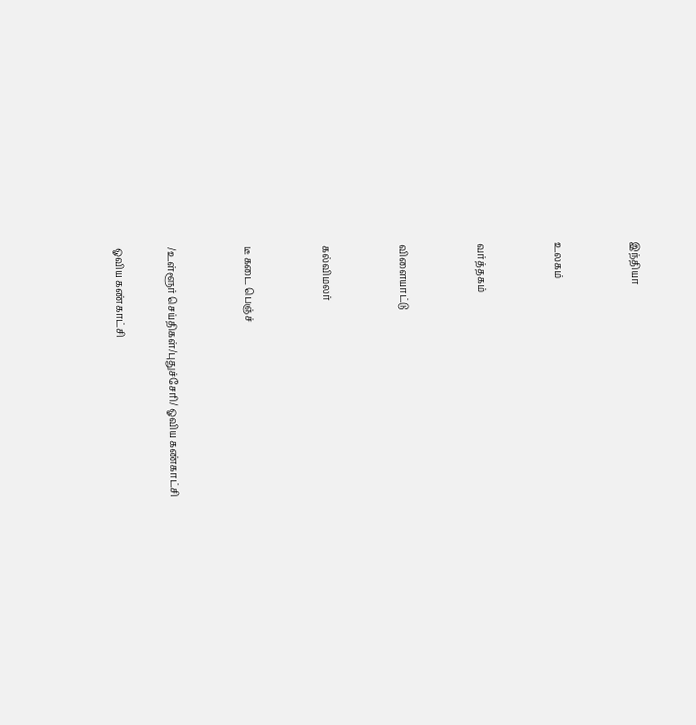இந்தியா


உலகம்


வர்த்தகம்


விளையாட்டு


கல்விமலர்


டீ கடை பெஞ்ச்


/உள்ளூர் செய்திகள்/புதுச்சேரி/ ஓவிய கண்காட்சி

ஓவிய கண்காட்சி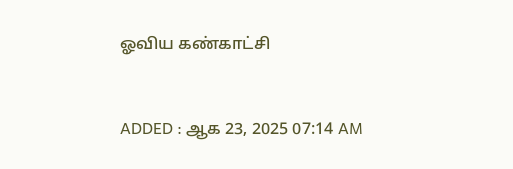ஓவிய கண்காட்சி


ADDED : ஆக 23, 2025 07:14 AM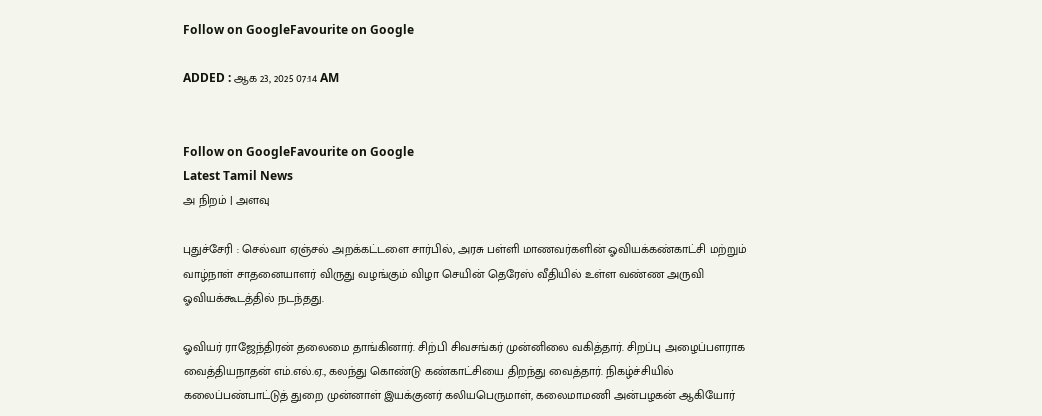Follow on GoogleFavourite on Google

ADDED : ஆக 23, 2025 07:14 AM


Follow on GoogleFavourite on Google
Latest Tamil News
அ நிறம் | அளவு

புதுச்சேரி : செல்வா ஏஞ்சல் அறக்கட்டளை சார்பில், அரசு பள்ளி மாணவர்களின் ஓவியக்கண்காட்சி மற்றும் வாழ்நாள் சாதனையாளர் விருது வழங்கும் விழா செயின் தெரேஸ் வீதியில் உள்ள வண்ண அருவி ஓவியக்கூடத்தில் நடந்தது.

ஓவியர் ராஜேந்திரன் தலைமை தாங்கினார். சிற்பி சிவசங்கர் முன்னிலை வகித்தார். சிறப்பு அழைப்பளராக வைத்தியநாதன் எம்.எல்.ஏ., கலந்து கொண்டு கண்காட்சியை திறந்து வைத்தார். நிகழ்ச்சியில் கலைப்பண்பாட்டுத் துறை முன்னாள் இயக்குனர் கலியபெருமாள், கலைமாமணி அன்பழகன் ஆகியோர்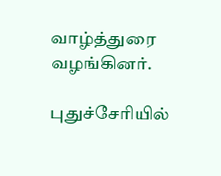வாழ்த்துரை வழங்கினர்.

புதுச்சேரியில்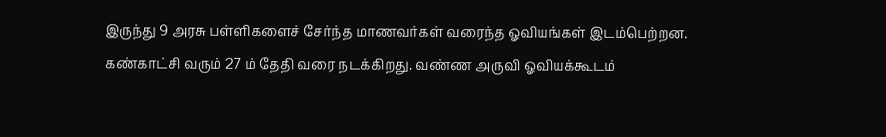இருந்து 9 அரசு பள்ளிகளைச் சேர்ந்த மாணவர்கள் வரைந்த ஓவியங்கள் இடம்பெற்றன. கண்காட்சி வரும் 27 ம் தேதி வரை நடக்கிறது. வண்ண அருவி ஓவியக்கூடம்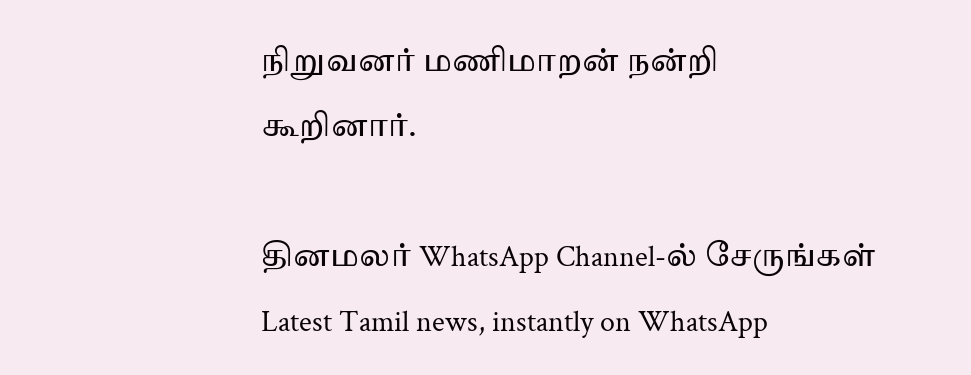நிறுவனர் மணிமாறன் நன்றி கூறினார்.

தினமலர் WhatsApp Channel-ல் சேருங்கள்
Latest Tamil news, instantly on WhatsApp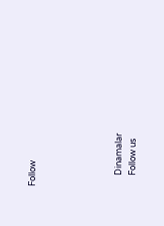Follow





      Dinamalar
      Follow us